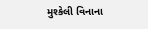મુશ્કેલી વિનાના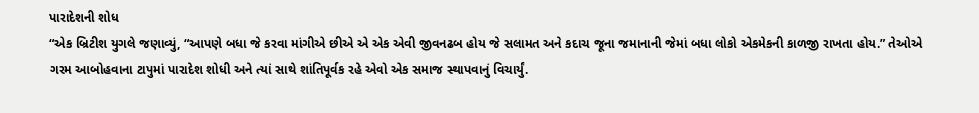પારાદેશની શોધ
“એક બ્રિટીશ યુગલે જણાવ્યું, “આપણે બધા જે કરવા માંગીએ છીએ એ એક એવી જીવનઢબ હોય જે સલામત અને કદાચ જૂના જમાનાની જેમાં બધા લોકો એકમેકની કાળજી રાખતા હોય.” તેઓએ ગરમ આબોહવાના ટાપુમાં પારાદેશ શોધી અને ત્યાં સાથે શાંતિપૂર્વક રહે એવો એક સમાજ સ્થાપવાનું વિચાર્યું.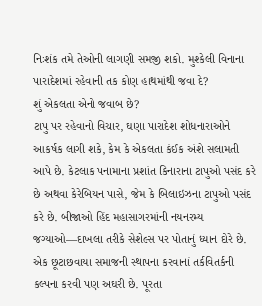નિઃશંક તમે તેઓની લાગણી સમજી શકો. મુશ્કેલી વિનાના પારાદેશમાં રહેવાની તક કોણ હાથમાંથી જવા દે?
શું એકલતા એનો જવાબ છે?
ટાપુ પર રહેવાનો વિચાર, ઘણા પારાદેશ શોધનારાઓને આકર્ષક લાગી શકે, કેમ કે એકલતા કંઈક અંશે સલામતી આપે છે. કેટલાક પનામાના પ્રશાંત કિનારાના ટાપુઓ પસંદ કરે છે અથવા કેરેબિયન પાસે, જેમ કે બિલાઇઝના ટાપુઓ પસંદ કરે છે. બીજાઓ હિંદ મહાસાગરમાંની નયનરમ્ય જગ્યાઓ—દાખલા તરીકે સેશેલ્સ પર પોતાનું ધ્યાન દોરે છે.
એક છૂટાછવાયા સમાજની સ્થાપના કરવાનાં તર્કવિતર્કની કલ્પના કરવી પણ અઘરી છે. પૂરતા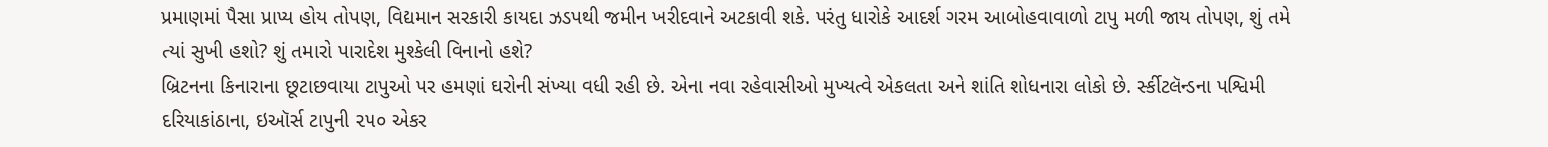પ્રમાણમાં પૈસા પ્રાપ્ય હોય તોપણ, વિદ્યમાન સરકારી કાયદા ઝડપથી જમીન ખરીદવાને અટકાવી શકે. પરંતુ ધારોકે આદર્શ ગરમ આબોહવાવાળો ટાપુ મળી જાય તોપણ, શું તમે ત્યાં સુખી હશો? શું તમારો પારાદેશ મુશ્કેલી વિનાનો હશે?
બ્રિટનના કિનારાના છૂટાછવાયા ટાપુઓ પર હમણાં ઘરોની સંખ્યા વધી રહી છે. એના નવા રહેવાસીઓ મુખ્યત્વે એકલતા અને શાંતિ શોધનારા લોકો છે. ર્સ્કીટલૅન્ડના પશ્વિમી દરિયાકાંઠાના, ઇઑર્સ ટાપુની ૨૫૦ એકર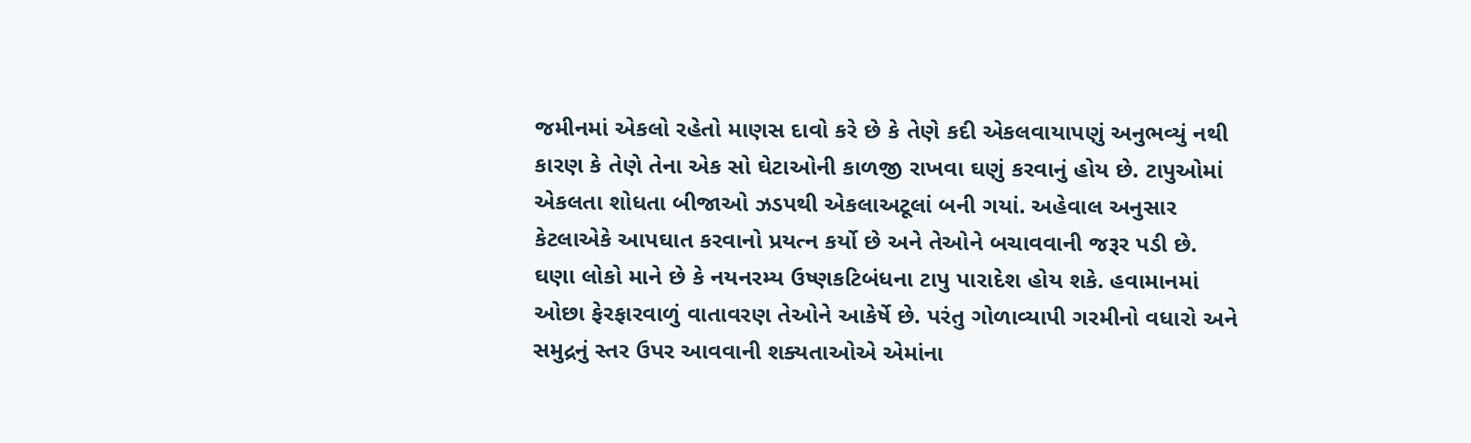જમીનમાં એકલો રહેતો માણસ દાવો કરે છે કે તેણે કદી એકલવાયાપણું અનુભવ્યું નથી કારણ કે તેણે તેના એક સો ઘેટાઓની કાળજી રાખવા ઘણું કરવાનું હોય છે. ટાપુઓમાં એકલતા શોધતા બીજાઓ ઝડપથી એકલાઅટૂલાં બની ગયાં. અહેવાલ અનુસાર કેટલાએકે આપઘાત કરવાનો પ્રયત્ન કર્યો છે અને તેઓને બચાવવાની જરૂર પડી છે.
ઘણા લોકો માને છે કે નયનરમ્ય ઉષ્ણકટિબંધના ટાપુ પારાદેશ હોય શકે. હવામાનમાં ઓછા ફેરફારવાળું વાતાવરણ તેઓને આકેર્ષે છે. પરંતુ ગોળાવ્યાપી ગરમીનો વધારો અને સમુદ્રનું સ્તર ઉપર આવવાની શક્યતાઓએ એમાંના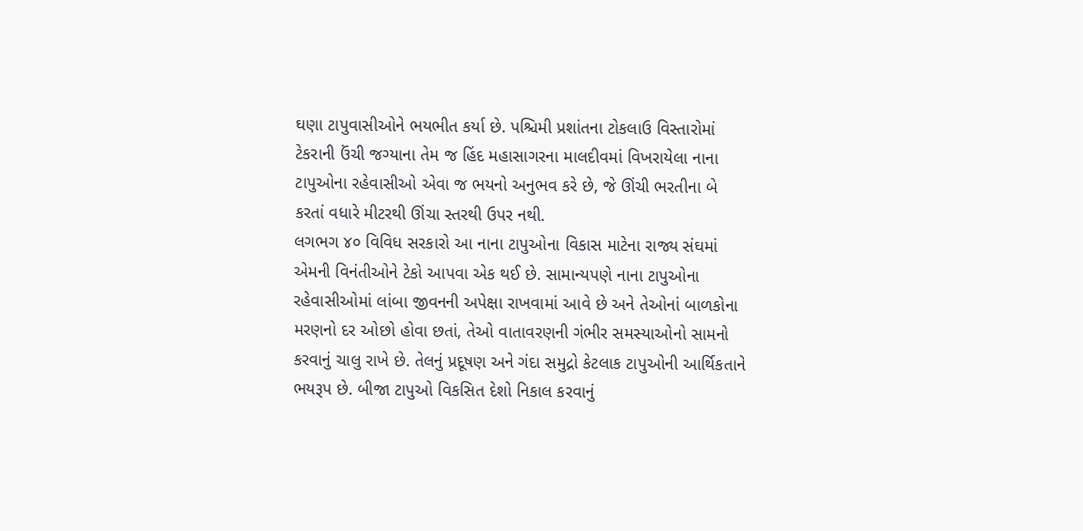ઘણા ટાપુવાસીઓને ભયભીત કર્યા છે. પશ્ચિમી પ્રશાંતના ટોકલાઉ વિસ્તારોમાં ટેકરાની ઉંચી જગ્યાના તેમ જ હિંદ મહાસાગરના માલદીવમાં વિખરાયેલા નાના ટાપુઓના રહેવાસીઓ એવા જ ભયનો અનુભવ કરે છે, જે ઊંચી ભરતીના બે કરતાં વધારે મીટરથી ઊંચા સ્તરથી ઉપર નથી.
લગભગ ૪૦ વિવિધ સરકારો આ નાના ટાપુઓના વિકાસ માટેના રાજ્ય સંઘમાં એમની વિનંતીઓને ટેકો આપવા એક થઈ છે. સામાન્યપણે નાના ટાપુઓના રહેવાસીઓમાં લાંબા જીવનની અપેક્ષા રાખવામાં આવે છે અને તેઓનાં બાળકોના મરણનો દર ઓછો હોવા છતાં, તેઓ વાતાવરણની ગંભીર સમસ્યાઓનો સામનો કરવાનું ચાલુ રાખે છે. તેલનું પ્રદૂષણ અને ગંદા સમુદ્રો કેટલાક ટાપુઓની આર્થિકતાને ભયરૂપ છે. બીજા ટાપુઓ વિકસિત દેશો નિકાલ કરવાનું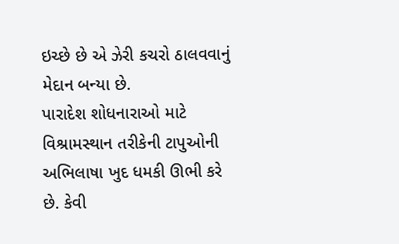ઇચ્છે છે એ ઝેરી કચરો ઠાલવવાનું મેદાન બન્યા છે.
પારાદેશ શોધનારાઓ માટે વિશ્રામસ્થાન તરીકેની ટાપુઓની અભિલાષા ખુદ ધમકી ઊભી કરે છે. કેવી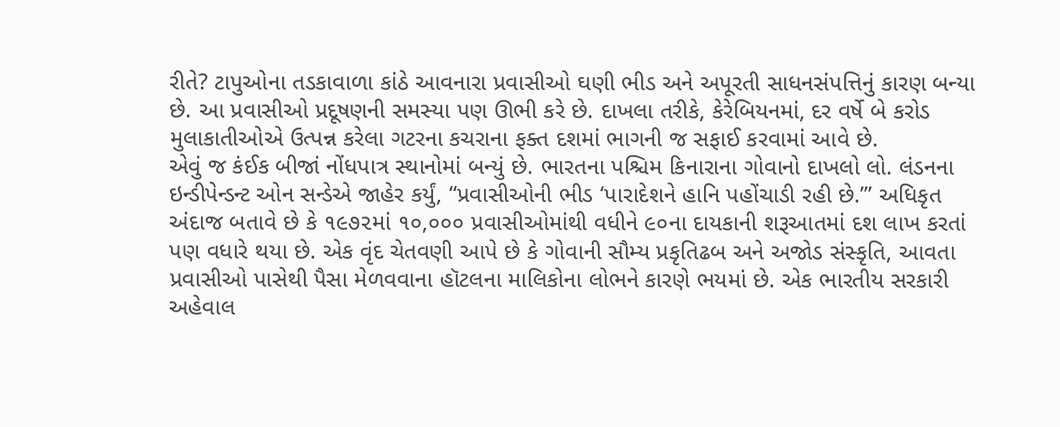રીતે? ટાપુઓના તડકાવાળા કાંઠે આવનારા પ્રવાસીઓ ઘણી ભીડ અને અપૂરતી સાધનસંપત્તિનું કારણ બન્યા છે. આ પ્રવાસીઓ પ્રદૂષણની સમસ્યા પણ ઊભી કરે છે. દાખલા તરીકે, કેરેબિયનમાં, દર વર્ષે બે કરોડ મુલાકાતીઓએ ઉત્પન્ન કરેલા ગટરના કચરાના ફક્ત દશમાં ભાગની જ સફાઈ કરવામાં આવે છે.
એવું જ કંઈક બીજાં નોંધપાત્ર સ્થાનોમાં બન્યું છે. ભારતના પશ્ચિમ કિનારાના ગોવાનો દાખલો લો. લંડનના ઇન્ડીપેન્ડન્ટ ઓન સન્ડેએ જાહેર કર્યું, “પ્રવાસીઓની ભીડ ‘પારાદેશને હાનિ પહોંચાડી રહી છે.’” અધિકૃત અંદાજ બતાવે છે કે ૧૯૭૨માં ૧૦,૦૦૦ પ્રવાસીઓમાંથી વધીને ૯૦ના દાયકાની શરૂઆતમાં દશ લાખ કરતાં પણ વધારે થયા છે. એક વૃંદ ચેતવણી આપે છે કે ગોવાની સૌમ્ય પ્રકૃતિઢબ અને અજોડ સંસ્કૃતિ, આવતા પ્રવાસીઓ પાસેથી પૈસા મેળવવાના હૉટલના માલિકોના લોભને કારણે ભયમાં છે. એક ભારતીય સરકારી અહેવાલ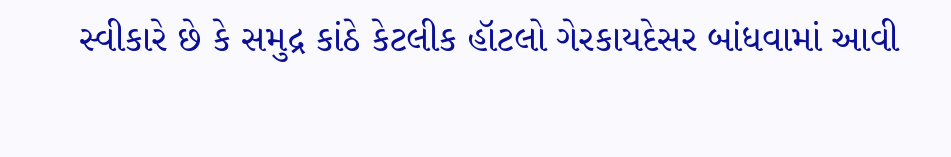સ્વીકારે છે કે સમુદ્ર કાંઠે કેટલીક હૉટલો ગેરકાયદેસર બાંધવામાં આવી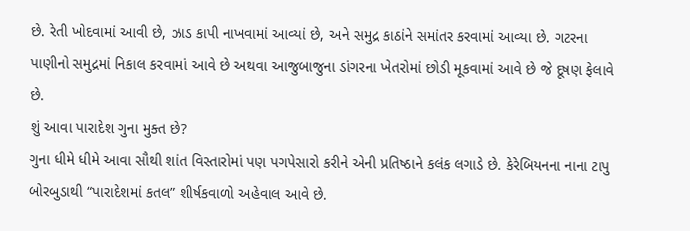છે. રેતી ખોદવામાં આવી છે, ઝાડ કાપી નાખવામાં આવ્યાં છે, અને સમુદ્ર કાઠાંને સમાંતર કરવામાં આવ્યા છે. ગટરના પાણીનો સમુદ્રમાં નિકાલ કરવામાં આવે છે અથવા આજુબાજુના ડાંગરના ખેતરોમાં છોડી મૂકવામાં આવે છે જે દૂષણ ફેલાવે છે.
શું આવા પારાદેશ ગુના મુક્ત છે?
ગુના ધીમે ધીમે આવા સૌથી શાંત વિસ્તારોમાં પણ પગપેસારો કરીને એની પ્રતિષ્ઠાને કલંક લગાડે છે. કેરેબિયનના નાના ટાપુ બોરબુડાથી “પારાદેશમાં કતલ” શીર્ષકવાળો અહેવાલ આવે છે.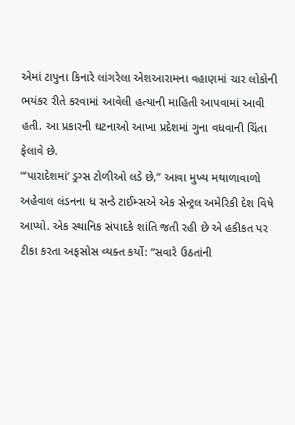એમાં ટાપુના કિનારે લાંગરેલા એશઆરામના વહાણમાં ચાર લોકોની ભયંકર રીતે કરવામાં આવેલી હત્યાની માહિતી આપવામાં આવી હતી. આ પ્રકારની ઘટનાઓ આખા પ્રદેશમાં ગુના વધવાની ચિંતા ફેલાવે છે.
“‘પારાદેશમાં’ ડ્રગ્સ ટોળીઓ લડે છે,” આવા મુખ્ય મથાળાવાળો અહેવાલ લંડનના ધ સન્ડે ટાઈમ્સએ એક સેન્ટ્રલ અમેરિકી દેશ વિષે આપ્યો. એક સ્થાનિક સંપાદકે શાંતિ જતી રહી છે એ હકીકત પર ટીકા કરતા અફસોસ વ્યક્ત કર્યો: “સવારે ઉઠતાંની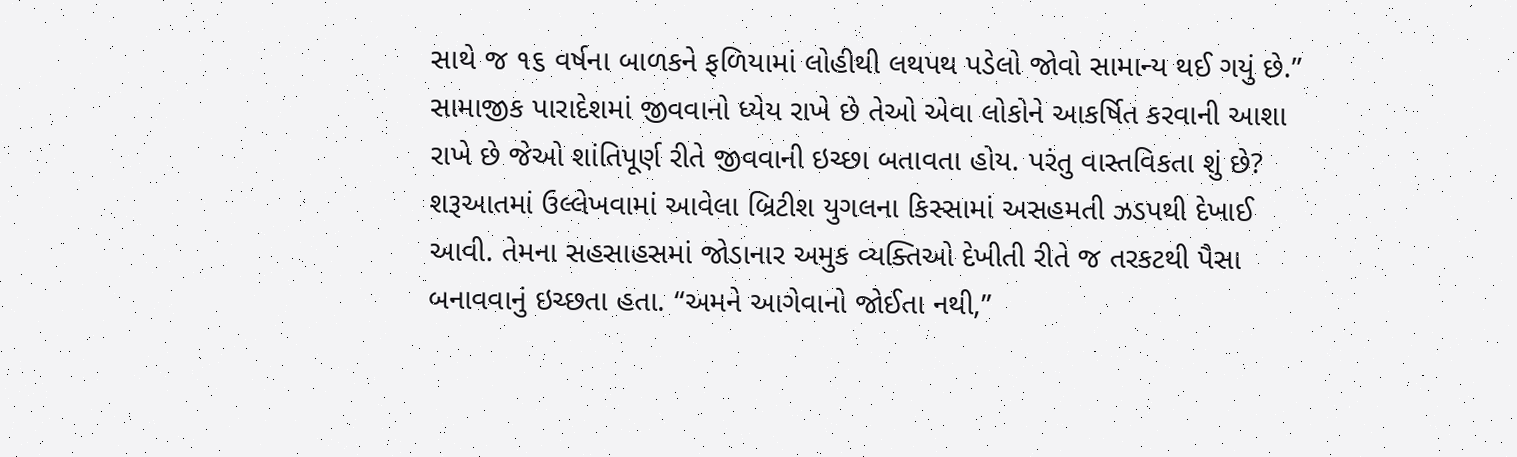સાથે જ ૧૬ વર્ષના બાળકને ફળિયામાં લોહીથી લથપથ પડેલો જોવો સામાન્ય થઈ ગયું છે.”
સામાજીક પારાદેશમાં જીવવાનો ધ્યેય રાખે છે તેઓ એવા લોકોને આકર્ષિત કરવાની આશા રાખે છે જેઓ શાંતિપૂર્ણ રીતે જીવવાની ઇચ્છા બતાવતા હોય. પરંતુ વાસ્તવિકતા શું છે? શરૂઆતમાં ઉલ્લેખવામાં આવેલા બ્રિટીશ યુગલના કિસ્સામાં અસહમતી ઝડપથી દેખાઈ આવી. તેમના સહસાહસમાં જોડાનાર અમુક વ્યક્તિઓ દેખીતી રીતે જ તરકટથી પૈસા બનાવવાનું ઇચ્છતા હતા. “અમને આગેવાનો જોઈતા નથી,”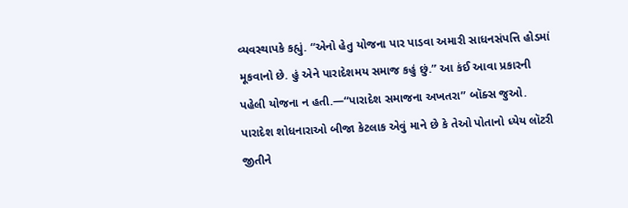વ્યવસ્થાપકે કહ્યું. “એનો હેતુ યોજના પાર પાડવા અમારી સાધનસંપત્તિ હોડમાં મૂકવાનો છે. હું એને પારાદેશમય સમાજ કહું છું.” આ કંઈ આવા પ્રકારની પહેલી યોજના ન હતી.—“પારાદેશ સમાજના અખતરા” બૉક્સ જુઓ.
પારાદેશ શોધનારાઓ બીજા કેટલાક એવું માને છે કે તેઓ પોતાનો ધ્યેય લૉટરી જીતીને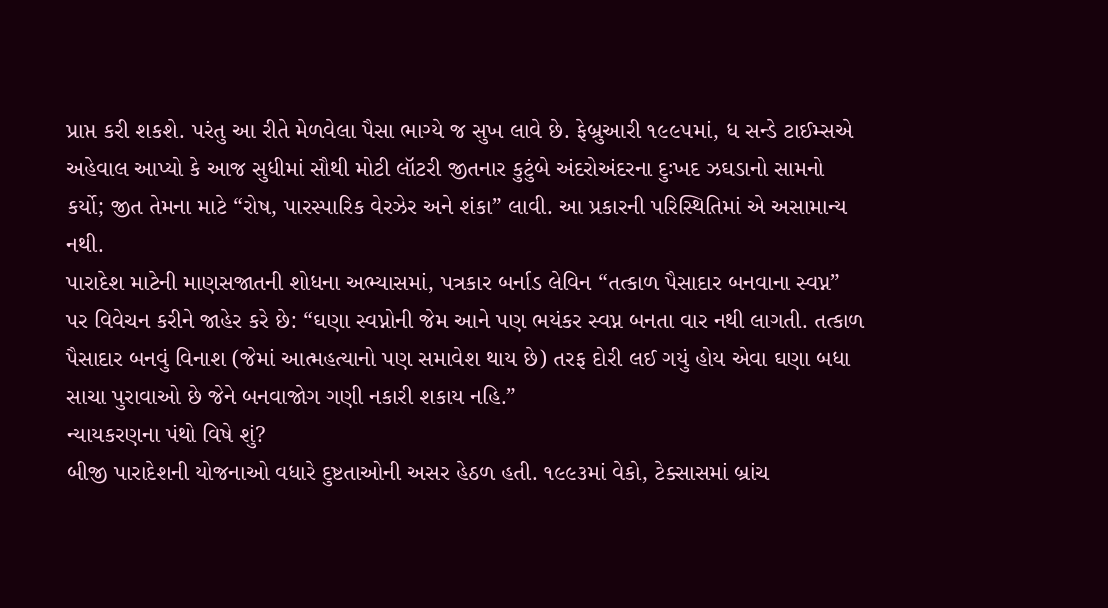પ્રાપ્ત કરી શકશે. પરંતુ આ રીતે મેળવેલા પૈસા ભાગ્યે જ સુખ લાવે છે. ફેબ્રુઆરી ૧૯૯૫માં, ધ સન્ડે ટાઈમ્સએ અહેવાલ આપ્યો કે આજ સુધીમાં સૌથી મોટી લૉટરી જીતનાર કુટુંબે અંદરોઅંદરના દુઃખદ ઝઘડાનો સામનો કર્યો; જીત તેમના માટે “રોષ, પારસ્પારિક વેરઝેર અને શંકા” લાવી. આ પ્રકારની પરિસ્થિતિમાં એ અસામાન્ય નથી.
પારાદેશ માટેની માણસજાતની શોધના અભ્યાસમાં, પત્રકાર બર્નાડ લેવિન “તત્કાળ પૈસાદાર બનવાના સ્વપ્ન” પર વિવેચન કરીને જાહેર કરે છે: “ઘણા સ્વપ્નોની જેમ આને પણ ભયંકર સ્વપ્ન બનતા વાર નથી લાગતી. તત્કાળ પૈસાદાર બનવું વિનાશ (જેમાં આત્મહત્યાનો પણ સમાવેશ થાય છે) તરફ દોરી લઈ ગયું હોય એવા ઘણા બધા સાચા પુરાવાઓ છે જેને બનવાજોગ ગણી નકારી શકાય નહિ.”
ન્યાયકરણના પંથો વિષે શું?
બીજી પારાદેશની યોજનાઓ વધારે દુષ્ટતાઓની અસર હેઠળ હતી. ૧૯૯૩માં વેકો, ટેક્સાસમાં બ્રાંચ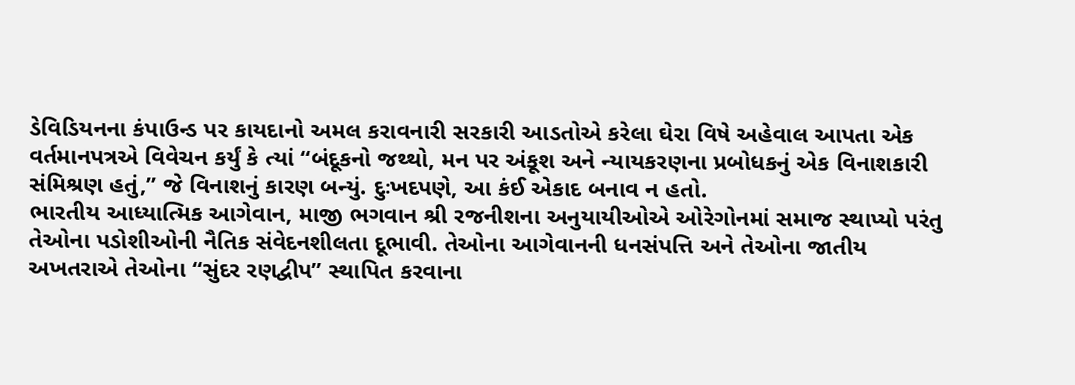ડેવિડિયનના કંપાઉન્ડ પર કાયદાનો અમલ કરાવનારી સરકારી આડતોએ કરેલા ઘેરા વિષે અહેવાલ આપતા એક વર્તમાનપત્રએ વિવેચન કર્યું કે ત્યાં “બંદૂકનો જથ્થો, મન પર અંકૂશ અને ન્યાયકરણના પ્રબોધકનું એક વિનાશકારી સંમિશ્રણ હતું,” જે વિનાશનું કારણ બન્યું. દુઃખદપણે, આ કંઈ એકાદ બનાવ ન હતો.
ભારતીય આધ્યાત્મિક આગેવાન, માજી ભગવાન શ્રી રજનીશના અનુયાયીઓએ ઓરેગોનમાં સમાજ સ્થાપ્યો પરંતુ તેઓના પડોશીઓની નૈતિક સંવેદનશીલતા દૂભાવી. તેઓના આગેવાનની ધનસંપત્તિ અને તેઓના જાતીય અખતરાએ તેઓના “સુંદર રણદ્વીપ” સ્થાપિત કરવાના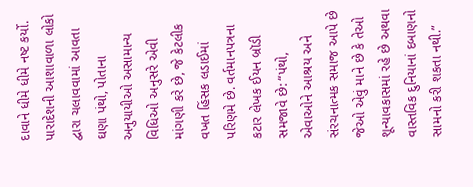દાવાને ધીમે ધીમે નષ્ટ કર્યો.
પારાદેશની આશાવાળા લોકો દ્વારા ચલાવવામાં આવતા ઘણા પંથો, પોતાના અનુયાયીઓ અસામાન્ય વિધિઓ અનુસરે એવી માંગણી કરે છે, જે કેટલીક વખત હિંસક લડાઈમાં પરિણમે છે. વર્તમાનપત્રના કટાર લેખક ઈયન બ્રૉડી સમજાવે છે: “પંથો, એવાઓને આશ્રય અને સંરચનાત્મક સમાજ આપે છે જેઓ એવું માને છે કે તેઓ શૂન્યાવકાસમાં રહે છે અથવા વાસ્તવિક દુનિયાનાં દબાણનો સામનો કરી શકતા નથી.”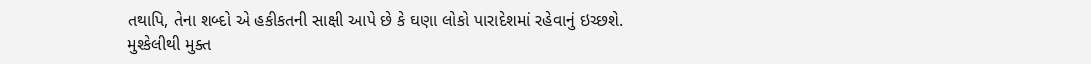તથાપિ, તેના શબ્દો એ હકીકતની સાક્ષી આપે છે કે ઘણા લોકો પારાદેશમાં રહેવાનું ઇચ્છશે.
મુશ્કેલીથી મુક્ત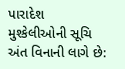પારાદેશ
મુશ્કેલીઓની સૂચિ અંત વિનાની લાગે છે: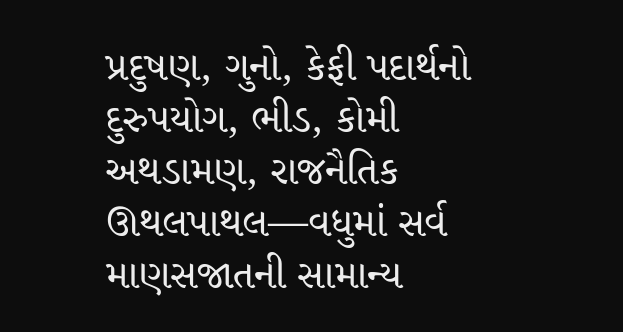પ્રદુષણ, ગુનો, કેફી પદાર્થનો દુરુપયોગ, ભીડ, કોમી અથડામણ, રાજનૈતિક ઊથલપાથલ—વધુમાં સર્વ માણસજાતની સામાન્ય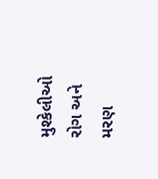મુશ્કેલીઓ રોગ અને મરણ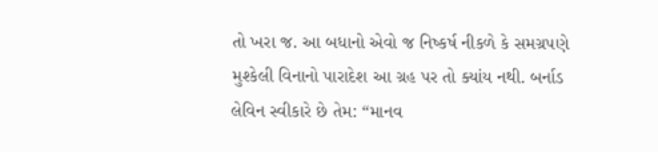તો ખરા જ. આ બધાનો એવો જ નિષ્કર્ષ નીકળે કે સમગ્રપણે મુશ્કેલી વિનાનો પારાદેશ આ ગ્રહ પર તો ક્યાંય નથી. બર્નાડ લેવિન સ્વીકારે છે તેમ: “માનવ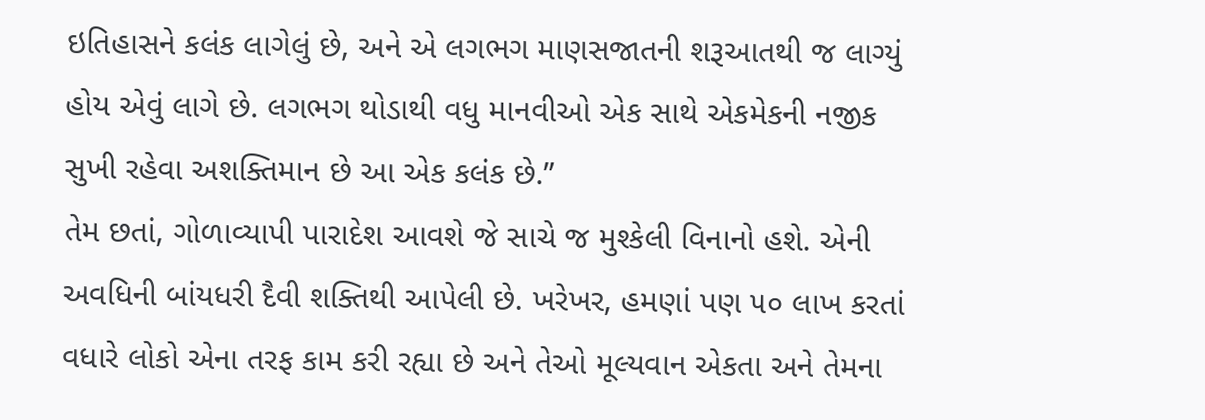ઇતિહાસને કલંક લાગેલું છે, અને એ લગભગ માણસજાતની શરૂઆતથી જ લાગ્યું હોય એવું લાગે છે. લગભગ થોડાથી વધુ માનવીઓ એક સાથે એકમેકની નજીક સુખી રહેવા અશક્તિમાન છે આ એક કલંક છે.”
તેમ છતાં, ગોળાવ્યાપી પારાદેશ આવશે જે સાચે જ મુશ્કેલી વિનાનો હશે. એની અવધિની બાંયધરી દૈવી શક્તિથી આપેલી છે. ખરેખર, હમણાં પણ ૫૦ લાખ કરતાં વધારે લોકો એના તરફ કામ કરી રહ્યા છે અને તેઓ મૂલ્યવાન એકતા અને તેમના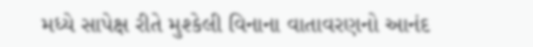મધ્યે સાપેક્ષ રીતે મુશ્કેલી વિનાના વાતાવરણનો આનંદ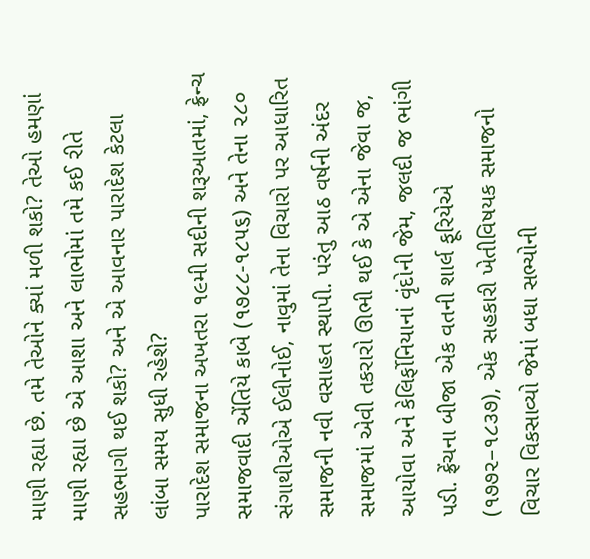માણી રહ્યા છે. તમે તેઓને ક્યાં મળી શકો? તેઓ હમણાં માણી રહ્યા છે એ આશા અને લાભોમાં તમે કઈ રીતે સહભાગી થઈ શકો? અને એ આવનાર પારાદેશ કેટલા લાંબા સમય સુધી રહેશે?
પારાદેશ સમાજના અખતરા ૧૯મી સદીની શરૂઆતમાં, ફ્રેન્ચ સમાજવાદી એંતિયે કાબે (૧૭૮૮-૧૮૫૬) અને તેના ૨૮૦ સંગાથીઓએ ઈલીનોઈ, નાવુમાં તેના વિચારો પર આધારિત સમાજની નવી વસાહત સ્થાપી. પરંતુ આઠ વર્ષની અંદર સમાજમાં એવી તકરારો ઊભી થઈ કે એ એના જેવા જ, આયોવા અને કેલિર્ફોનિયાનાં વૃંદોની જેમ, જલદી જ ભાંગી પડી. ફ્રેંચના બીજા એક વતની શાર્લ ફૂરિયેએ (૧૭૭૨–૧૮૩૭), એક સહકારી ખેતીવિષયક સમાજનો વિચાર વિકસાવ્યો જેમાં બધા સભ્યોની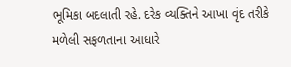ભૂમિકા બદલાતી રહે. દરેક વ્યક્તિને આખા વૃંદ તરીકે મળેલી સફળતાના આધારે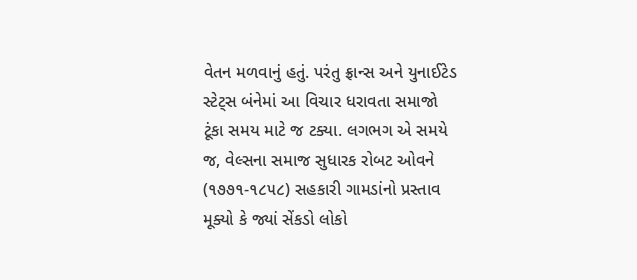વેતન મળવાનું હતું. પરંતુ ફ્રાન્સ અને યુનાઈટેડ સ્ટેટ્સ બંનેમાં આ વિચાર ધરાવતા સમાજો ટૂંકા સમય માટે જ ટક્યા. લગભગ એ સમયે જ, વેલ્સના સમાજ સુધારક રોબટ ઓવને (૧૭૭૧-૧૮૫૮) સહકારી ગામડાંનો પ્રસ્તાવ મૂક્યો કે જ્યાં સેંકડો લોકો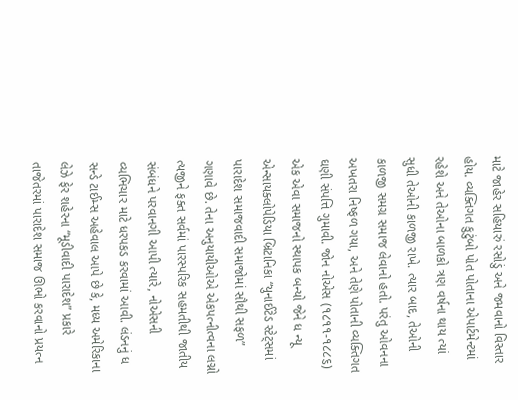માટે જાહેર સહિયારું રસોડું અને જમવાનો વિસ્તાર હોય. વ્યક્તિગત કુટુંબો પોત પોતાના એપાર્ટમેન્ટમાં રહેશે અને તેઓના બાળકો ત્રણ વર્ષના થાય ત્યાં સુધી તેઓની કાળજી રાખે. ત્યાર બાદ, તેઓની કાળજી સમગ્ર સમાજ લેવાનો હતો. પરંતુ ઓવનના અખતરા નિષ્ફળ ગયા, અને તેણે પોતાની વ્યક્તિગત ઘણી સંપત્તિ ગુમાવી. જોન નોએસ (૧૮૧૧-૧૮૮૬) એક એવા સમાજનો સ્થાપક બન્યો જેને ધ ન્યૂ એન્સાયક્લોપેડિયા બ્રિટાનિકા “યુનાઈટેડ સ્ટેટ્સમાં પારાદેશ સમાજવાદી સમાજોમાં સૌથી સફળ” ગણાવે છે. તેના અનુયાયીઓએ એકપત્નીત્વના લગ્નો ત્યજીને ફક્ત સર્વમાં પારસ્પરિક સહમતીથી જાતીય સંબંધને પરવાનગી આપી ત્યારે, નોએસની વ્યભિચાર માટે ધરપકડ કરવામાં આવી. લંડનનું ધ સન્ડે ટાઈમ્સ અહેવાલ આપે છે કે, મધ્ય અમેરિકાના લેઝે ફેર શહેરના “મૂડીવાદી પારાદેશ” પ્રકારે તાજેતરમાં પારાદેશ સમાજ ઊભો કરવાનો પ્રયત્ન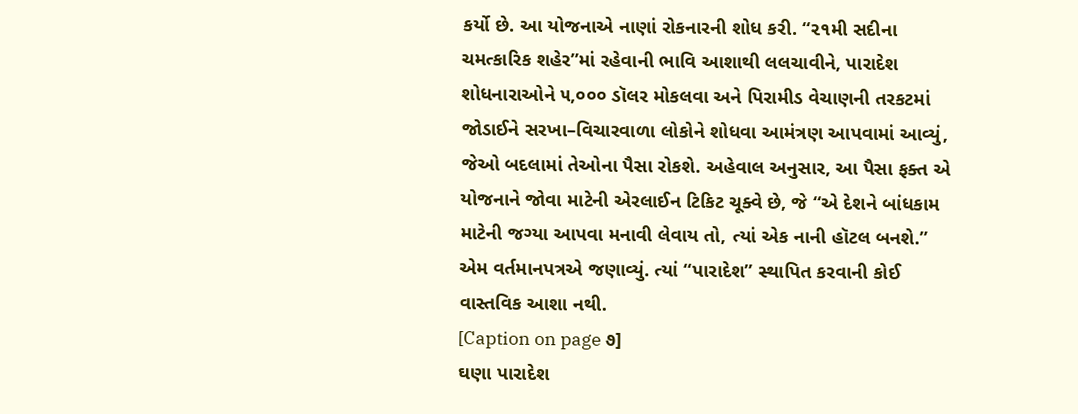કર્યો છે. આ યોજનાએ નાણાં રોકનારની શોધ કરી. “૨૧મી સદીના ચમત્કારિક શહેર”માં રહેવાની ભાવિ આશાથી લલચાવીને, પારાદેશ શોધનારાઓને ૫,૦૦૦ ડૉલર મોકલવા અને પિરામીડ વેચાણની તરકટમાં જોડાઈને સરખા–વિચારવાળા લોકોને શોધવા આમંત્રણ આપવામાં આવ્યું, જેઓ બદલામાં તેઓના પૈસા રોકશે. અહેવાલ અનુસાર, આ પૈસા ફક્ત એ યોજનાને જોવા માટેની એરલાઈન ટિકિટ ચૂક્વે છે, જે “એ દેશને બાંધકામ માટેની જગ્યા આપવા મનાવી લેવાય તો, ત્યાં એક નાની હૉટલ બનશે.” એમ વર્તમાનપત્રએ જણાવ્યું. ત્યાં “પારાદેશ” સ્થાપિત કરવાની કોઈ વાસ્તવિક આશા નથી.
[Caption on page ૭]
ઘણા પારાદેશ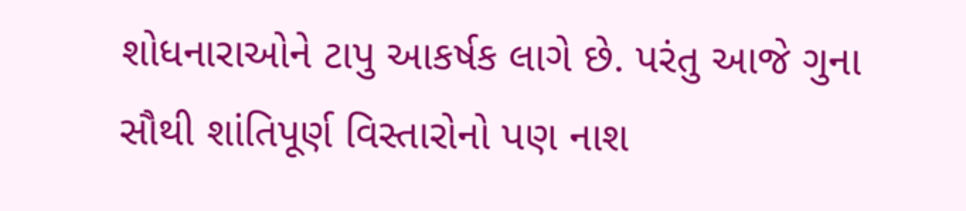શોધનારાઓને ટાપુ આકર્ષક લાગે છે. પરંતુ આજે ગુના સૌથી શાંતિપૂર્ણ વિસ્તારોનો પણ નાશ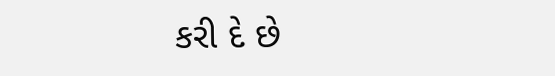કરી દે છે